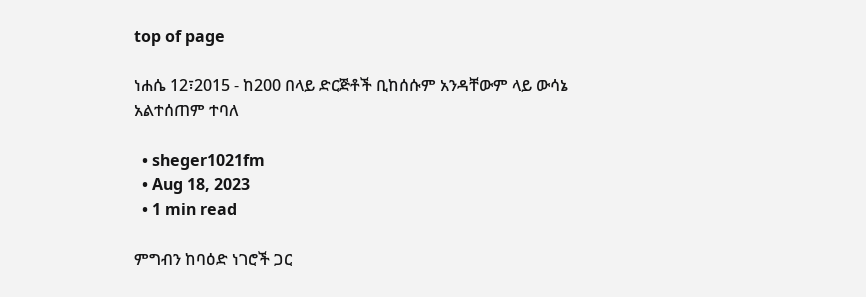top of page

ነሐሴ 12፣2015 - ከ200 በላይ ድርጅቶች ቢከሰሱም አንዳቸውም ላይ ውሳኔ አልተሰጠም ተባለ

  • sheger1021fm
  • Aug 18, 2023
  • 1 min read

ምግብን ከባዕድ ነገሮች ጋር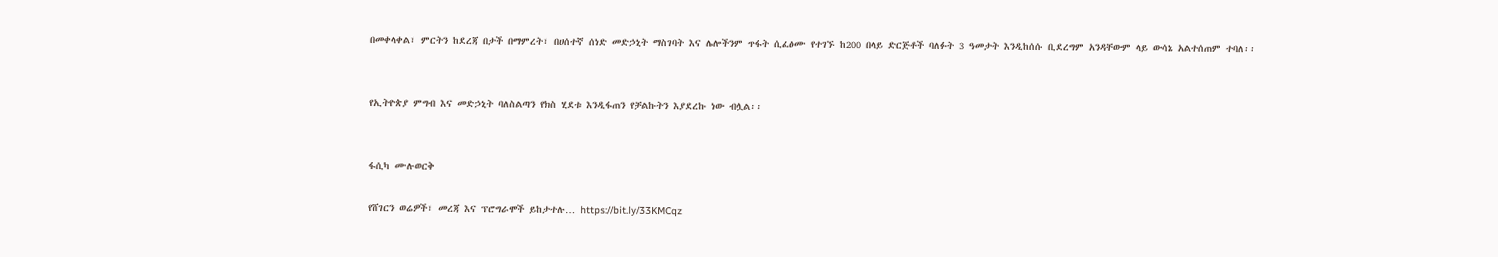በመቀላቀል፣ ምርትን ከደረጃ በታች በማምረት፣ በሀሰተኛ ሰነድ መድኃኒት ማስገባት እና ሌሎችንም ጥፋት ሲፈፅሙ የተገኙ ከ200 በላይ ድርጅቶች ባለፉት 3 ዓመታት እንዲከሰሱ ቢደረግም አንዳቸውም ላይ ውሳኔ አልተሰጠም ተባለ፡፡


የኢትዮጵያ ምግብ እና መድኃኒት ባለስልጣን የክስ ሂደቱ እንዲፋጠን የቻልኩትን እያደረኩ ነው ብሏል፡፡


ፋሲካ ሙሉወርቅ

የሸገርን ወሬዎች፣ መረጃ እና ፕሮግራሞች ይከታተሉ… https://bit.ly/33KMCqz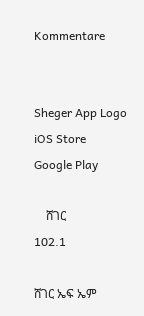Kommentare


Sheger App Logo
iOS Store
Google Play

    ሸገር
102.1

ሸገር ኤፍ ኤም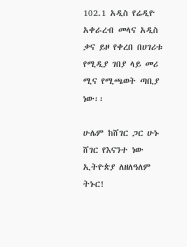102.1 አዲስ የሬዲዮ አቀራረብ መላና አዲስ ቃና ይዞ የቀረበ በሀገሪቱ የሚዲያ ገበያ ላይ መሪ ሚና የሚጫወት ጣቢያ ነው፡፡

ሁሌም ከሸገር ጋር ሁኑ
ሸገር የእናንተ ነው
ኢትዮጵያ ለዘለዓለም ትኑር!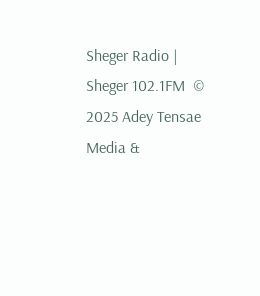Sheger Radio | Sheger 102.1FM  © 2025 Adey Tensae Media &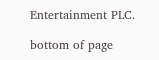Entertainment PLC.

bottom of page